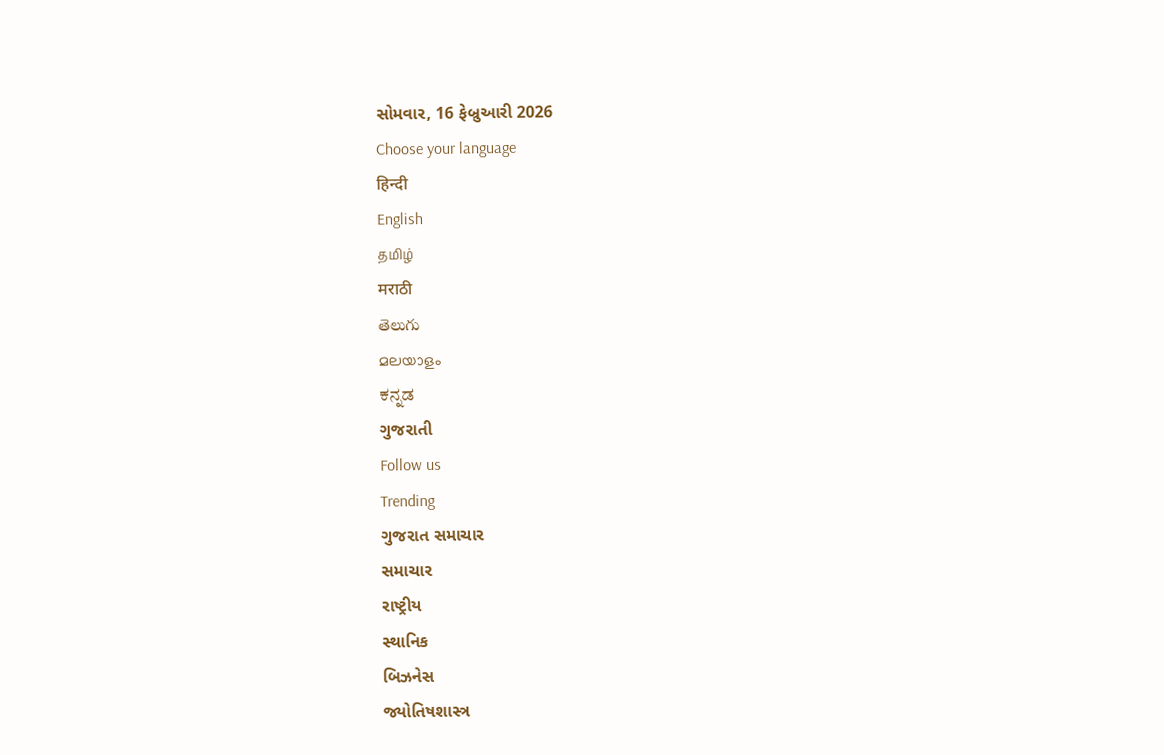સોમવાર, 16 ફેબ્રુઆરી 2026
Choose your language
हिन्दी
English
தமிழ்
मराठी
తెలుగు
മലയാളം
ಕನ್ನಡ
ગુજરાતી
Follow us
Trending
ગુજરાત સમાચાર
સમાચાર
રાષ્ટ્રીય
સ્થાનિક
બિઝનેસ
જ્યોતિષશાસ્ત્ર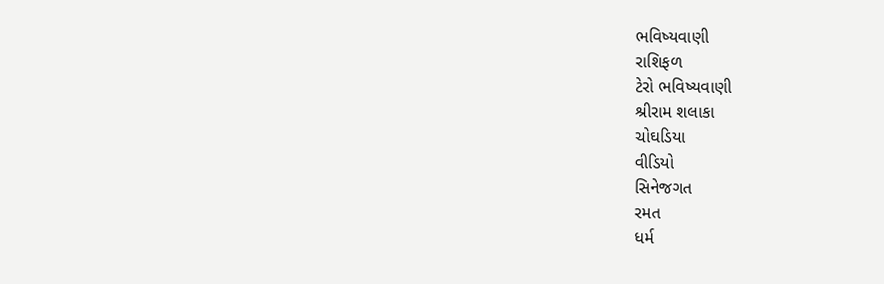ભવિષ્યવાણી
રાશિફળ
ટેરો ભવિષ્યવાણી
શ્રીરામ શલાકા
ચોઘડિયા
વીડિયો
સિનેજગત
રમત
ધર્મ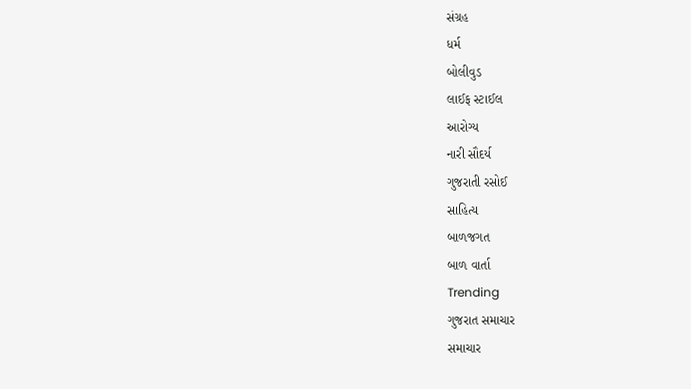સંગ્રહ
ધર્મ
બોલીવુડ
લાઈફ સ્ટાઈલ
આરોગ્ય
નારી સૌદર્ય
ગુજરાતી રસોઈ
સાહિત્ય
બાળજગત
બાળ વાર્તા
Trending
ગુજરાત સમાચાર
સમાચાર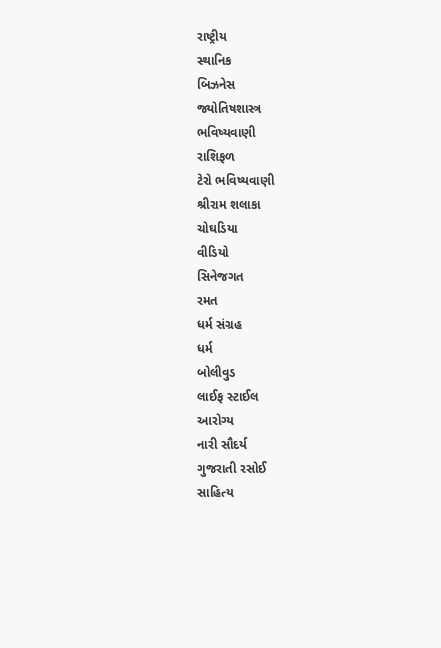રાષ્ટ્રીય
સ્થાનિક
બિઝનેસ
જ્યોતિષશાસ્ત્ર
ભવિષ્યવાણી
રાશિફળ
ટેરો ભવિષ્યવાણી
શ્રીરામ શલાકા
ચોઘડિયા
વીડિયો
સિનેજગત
રમત
ધર્મ સંગ્રહ
ધર્મ
બોલીવુડ
લાઈફ સ્ટાઈલ
આરોગ્ય
નારી સૌદર્ય
ગુજરાતી રસોઈ
સાહિત્ય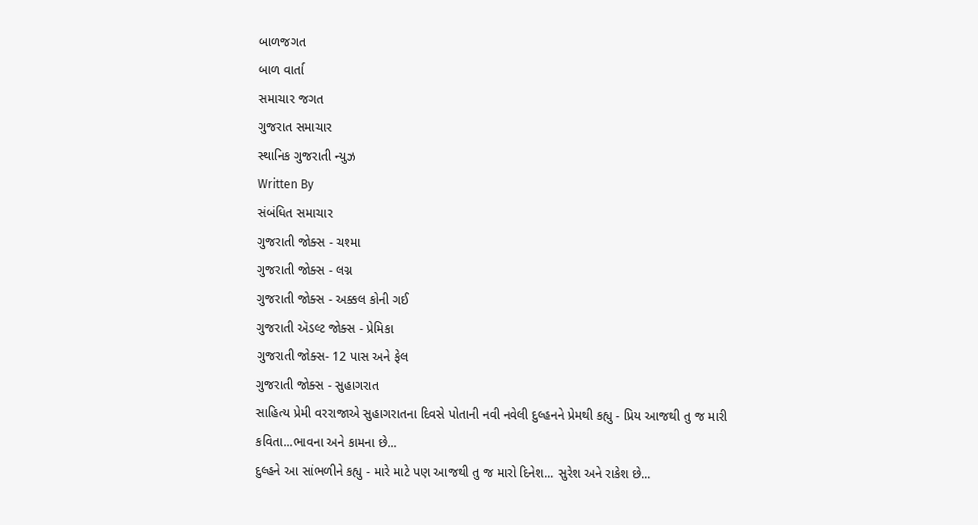બાળજગત
બાળ વાર્તા
સમાચાર જગત
ગુજરાત સમાચાર
સ્થાનિક ગુજરાતી ન્યુઝ
Written By
સંબંધિત સમાચાર
ગુજરાતી જોક્સ - ચશ્મા
ગુજરાતી જોક્સ - લગ્ન
ગુજરાતી જોક્સ - અક્કલ કોની ગઈ
ગુજરાતી ઍડલ્ટ જોક્સ - પ્રેમિકા
ગુજરાતી જોક્સ- 12 પાસ અને ફેલ
ગુજરાતી જોક્સ - સુહાગરાત
સાહિત્ય પ્રેમી વરરાજાએ સુહાગરાતના દિવસે પોતાની નવી નવેલી દુલ્હનને પ્રેમથી કહ્યુ - પ્રિય આજથી તુ જ મારી કવિતા...ભાવના અને કામના છે...
દુલ્હને આ સાંભળીને કહ્યુ - મારે માટે પણ આજથી તુ જ મારો દિનેશ... સુરેશ અને રાકેશ છે...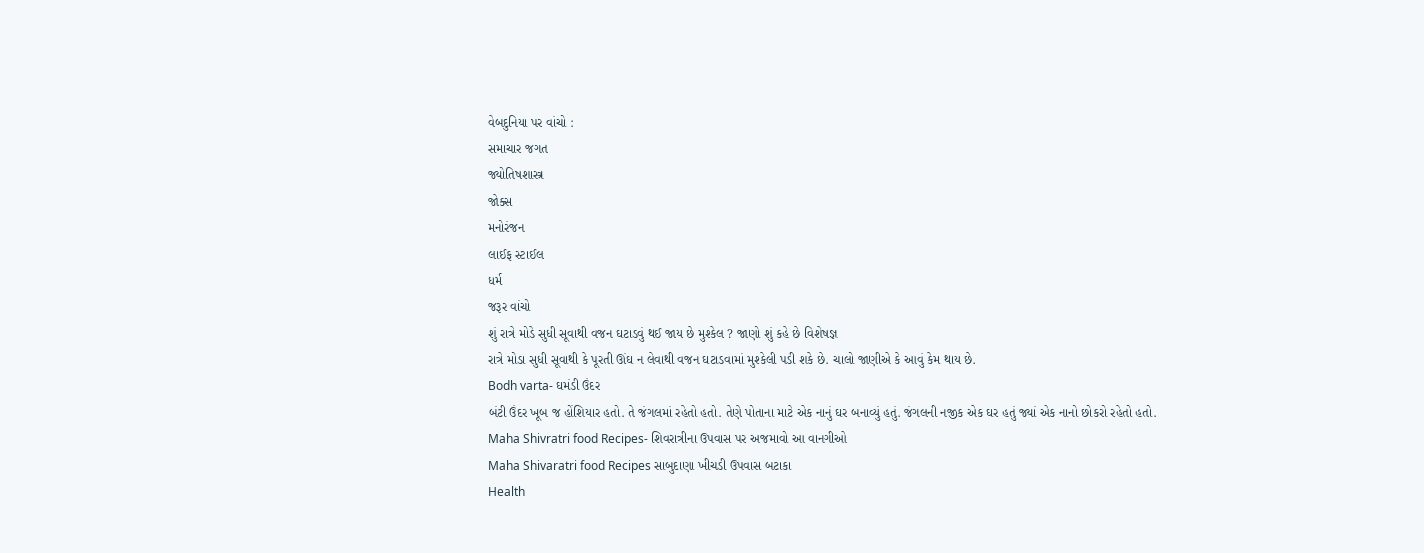વેબદુનિયા પર વાંચો :
સમાચાર જગત
જ્યોતિષશાસ્ત્ર
જોક્સ
મનોરંજન
લાઈફ સ્ટાઈલ
ધર્મ
જરૂર વાંચો
શું રાત્રે મોડે સુધી સૂવાથી વજન ઘટાડવું થઈ જાય છે મુશ્કેલ ? જાણો શું કહે છે વિશેષજ્ઞ
રાત્રે મોડા સુધી સૂવાથી કે પૂરતી ઊંઘ ન લેવાથી વજન ઘટાડવામાં મુશ્કેલી પડી શકે છે. ચાલો જાણીએ કે આવું કેમ થાય છે.
Bodh varta- ઘમંડી ઉંદર
બંટી ઉંદર ખૂબ જ હોંશિયાર હતો. તે જંગલમાં રહેતો હતો. તેણે પોતાના માટે એક નાનું ઘર બનાવ્યું હતું. જંગલની નજીક એક ઘર હતું જ્યાં એક નાનો છોકરો રહેતો હતો.
Maha Shivratri food Recipes- શિવરાત્રીના ઉપવાસ પર અજમાવો આ વાનગીઓ
Maha Shivaratri food Recipes સાબુદાણા ખીચડી ઉપવાસ બટાકા
Health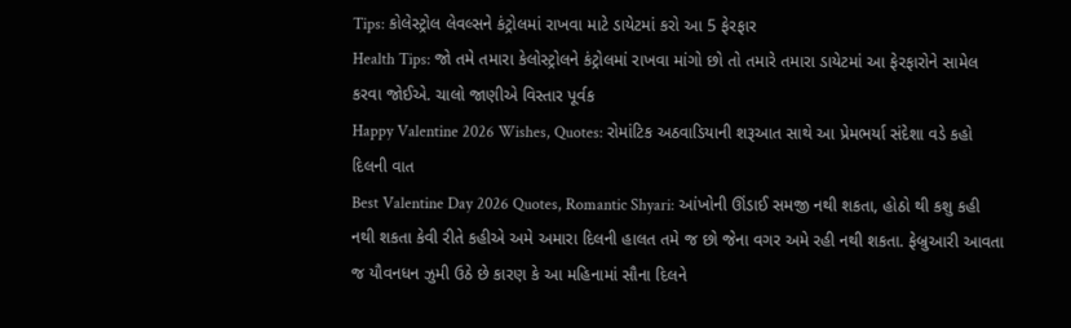Tips: કોલેસ્ટ્રોલ લેવલ્સને કંટ્રોલમાં રાખવા માટે ડાયેટમાં કરો આ 5 ફેરફાર
Health Tips: જો તમે તમારા કેલોસ્ટ્રોલને કંટ્રોલમાં રાખવા માંગો છો તો તમારે તમારા ડાયેટમાં આ ફેરફારોને સામેલ કરવા જોઈએ. ચાલો જાણીએ વિસ્તાર પૂર્વક
Happy Valentine 2026 Wishes, Quotes: રોમાંટિક અઠવાડિયાની શરૂઆત સાથે આ પ્રેમભર્યા સંદેશા વડે કહો દિલની વાત
Best Valentine Day 2026 Quotes, Romantic Shyari: આંખોની ઊંડાઈ સમજી નથી શકતા, હોઠો થી કશુ કહી નથી શકતા કેવી રીતે કહીએ અમે અમારા દિલની હાલત તમે જ છો જેના વગર અમે રહી નથી શકતા. ફેબ્રુઆરી આવતા જ યૌવનધન ઝુમી ઉઠે છે કારણ કે આ મહિનામાં સૌના દિલને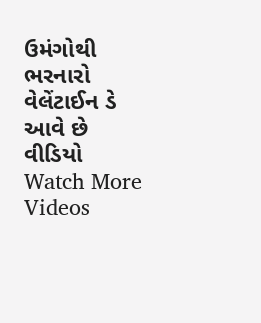ઉમંગોથી ભરનારો વેલેંટાઈન ડે આવે છે
વીડિયો
Watch More Videos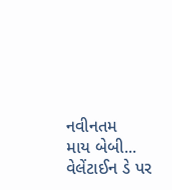નવીનતમ
માય બેબી... વેલેંટાઈન ડે પર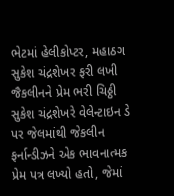ભેટમાં હેલીકોપ્ટર, મહાઠગ સુકેશ ચંદ્રશેખર ફરી લખી જૈકલીનને પ્રેમ ભરી ચિઠ્ઠી
સુકેશ ચંદ્રશેખરે વેલેન્ટાઇન ડે પર જેલમાંથી જેકલીન ફર્નાન્ડીઝને એક ભાવનાત્મક પ્રેમ પત્ર લખ્યો હતો, જેમાં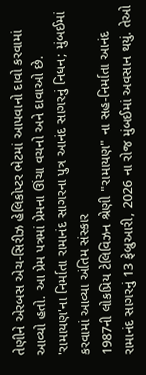તેણીને એરબસ એચ-સિરીઝ હેલિકોપ્ટર ભેટમાં આપવાનો દાવો કરવામાં આવ્યો હતો. આ પ્રેમ પત્રમાં પ્રેમના ઊંચા વચનો અને દાવાઓ છે.
'રામાયણ'ના નિર્માતા રામાનંદ સાગરના પુત્ર આનંદ સાગરનું નિધન; મુંબઈમાં કરવામાં આવ્યા અંતિમ સંસ્કાર
1987ની લોકપ્રિય ટેલિવિઝન શ્રેણી "રામાયણ" ના સહ-નિર્માતા આનંદ રામાનંદ સાગરનું 13 ફેબ્રુઆરી, 2026 ના રોજ મુંબઈમાં અવસાન થયું. તેઓ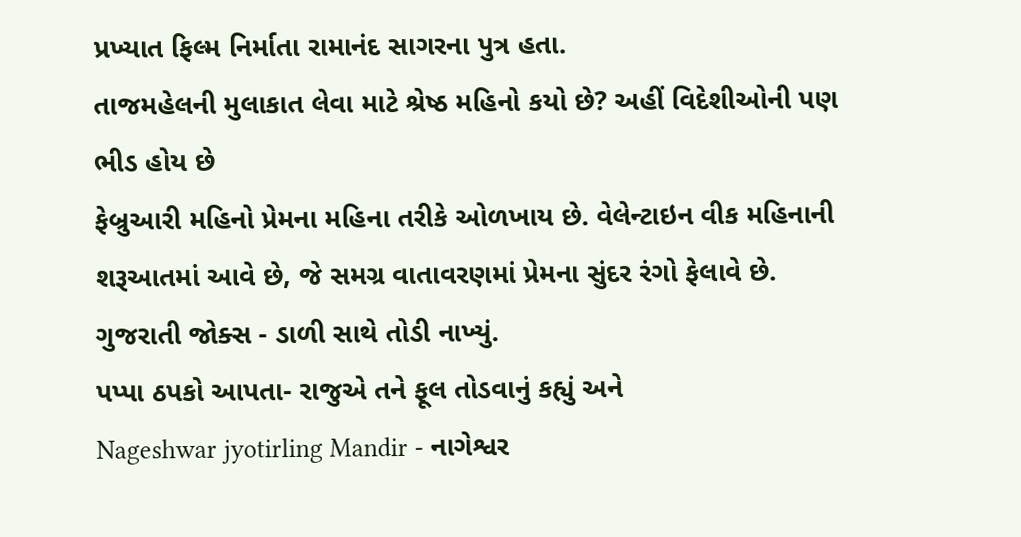પ્રખ્યાત ફિલ્મ નિર્માતા રામાનંદ સાગરના પુત્ર હતા.
તાજમહેલની મુલાકાત લેવા માટે શ્રેષ્ઠ મહિનો કયો છે? અહીં વિદેશીઓની પણ ભીડ હોય છે
ફેબ્રુઆરી મહિનો પ્રેમના મહિના તરીકે ઓળખાય છે. વેલેન્ટાઇન વીક મહિનાની શરૂઆતમાં આવે છે, જે સમગ્ર વાતાવરણમાં પ્રેમના સુંદર રંગો ફેલાવે છે.
ગુજરાતી જોક્સ - ડાળી સાથે તોડી નાખ્યું.
પપ્પા ઠપકો આપતા- રાજુએ તને ફૂલ તોડવાનું કહ્યું અને
Nageshwar jyotirling Mandir - નાગેશ્વર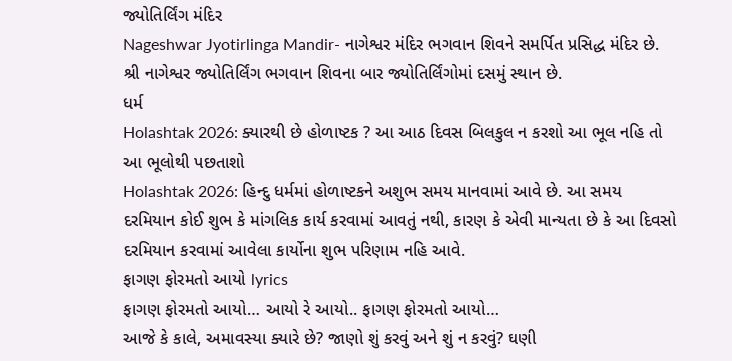જ્યોતિર્લિંગ મંદિર
Nageshwar Jyotirlinga Mandir- નાગેશ્વર મંદિર ભગવાન શિવને સમર્પિત પ્રસિદ્ધ મંદિર છે. શ્રી નાગેશ્વર જ્યોતિર્લિંગ ભગવાન શિવના બાર જ્યોતિર્લિંગોમાં દસમું સ્થાન છે.
ધર્મ
Holashtak 2026: ક્યારથી છે હોળાષ્ટક ? આ આઠ દિવસ બિલકુલ ન કરશો આ ભૂલ નહિ તો આ ભૂલોથી પછતાશો
Holashtak 2026: હિન્દુ ધર્મમાં હોળાષ્ટકને અશુભ સમય માનવામાં આવે છે. આ સમય દરમિયાન કોઈ શુભ કે માંગલિક કાર્ય કરવામાં આવતું નથી, કારણ કે એવી માન્યતા છે કે આ દિવસો દરમિયાન કરવામાં આવેલા કાર્યોના શુભ પરિણામ નહિ આવે.
ફાગણ ફોરમતો આયો lyrics
ફાગણ ફોરમતો આયો… આયો રે આયો.. ફાગણ ફોરમતો આયો…
આજે કે કાલે, અમાવસ્યા ક્યારે છે? જાણો શું કરવું અને શું ન કરવું? ઘણી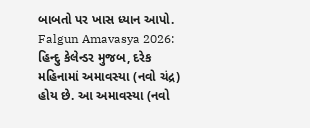બાબતો પર ખાસ ધ્યાન આપો.
Falgun Amavasya 2026: હિન્દુ કેલેન્ડર મુજબ, દરેક મહિનામાં અમાવસ્યા (નવો ચંદ્ર) હોય છે. આ અમાવસ્યા (નવો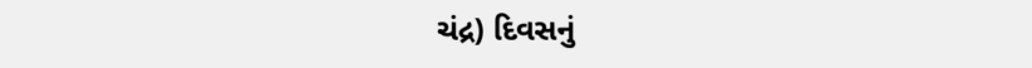ચંદ્ર) દિવસનું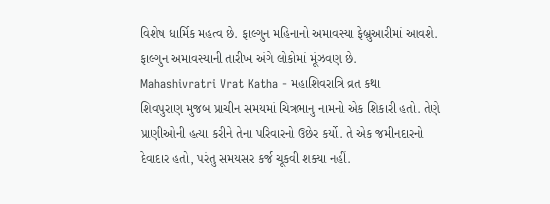વિશેષ ધાર્મિક મહત્વ છે. ફાલ્ગુન મહિનાનો અમાવસ્યા ફેબ્રુઆરીમાં આવશે. ફાલ્ગુન અમાવસ્યાની તારીખ અંગે લોકોમાં મૂંઝવણ છે.
Mahashivratri Vrat Katha - મહાશિવરાત્રિ વ્રત કથા
શિવપુરાણ મુજબ પ્રાચીન સમયમાં ચિત્રભાનુ નામનો એક શિકારી હતો. તેણે પ્રાણીઓની હત્યા કરીને તેના પરિવારનો ઉછેર કર્યો. તે એક જમીનદારનો દેવાદાર હતો, પરંતુ સમયસર કર્જ ચૂકવી શક્યા નહીં.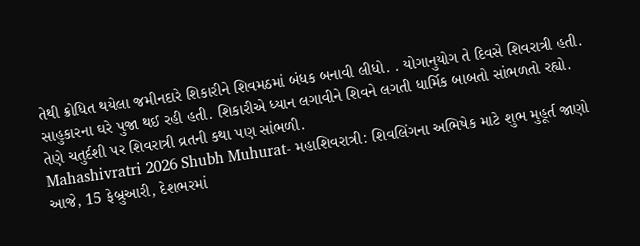તેથી ક્રોધિત થયેલા જમીનદારે શિકારીને શિવમઠમાં બંધક બનાવી લીધો. . યોગાનુયોગ તે દિવસે શિવરાત્રી હતી. સાહુકારના ઘરે પુજા થઈ રહી હતી. શિકારીએ ધ્યાન લગાવીને શિવને લગતી ધાર્મિક બાબતો સાંભળતો રહ્યો. તેણે ચતુર્દશી પર શિવરાત્રી વ્રતની કથા પણ સાંભળી.
Mahashivratri 2026 Shubh Muhurat- મહાશિવરાત્રી: શિવલિંગના અભિષેક માટે શુભ મુહૂર્ત જાણો
આજે, 15 ફેબ્રુઆરી, દેશભરમાં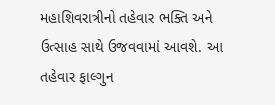મહાશિવરાત્રીનો તહેવાર ભક્તિ અને ઉત્સાહ સાથે ઉજવવામાં આવશે. આ તહેવાર ફાલ્ગુન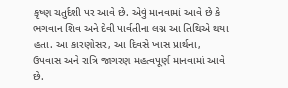કૃષ્ણ ચતુર્દશી પર આવે છે. એવું માનવામાં આવે છે કે ભગવાન શિવ અને દેવી પાર્વતીના લગ્ન આ તિથિએ થયા હતા. આ કારણોસર, આ દિવસે ખાસ પ્રાર્થના, ઉપવાસ અને રાત્રિ જાગરણ મહત્વપૂર્ણ માનવામાં આવે છે.